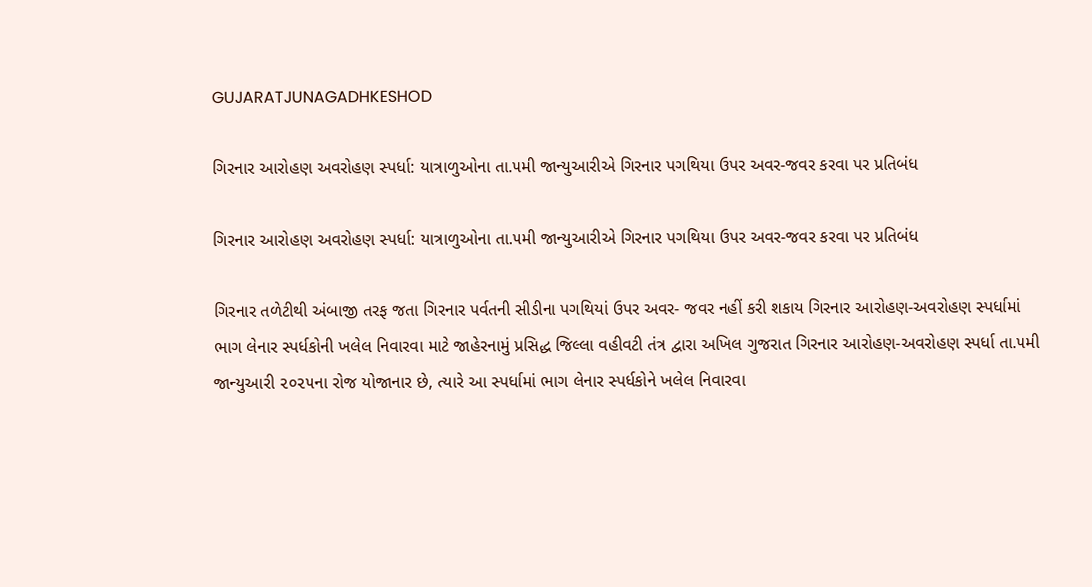GUJARATJUNAGADHKESHOD

ગિરનાર આરોહણ અવરોહણ સ્પર્ધા: યાત્રાળુઓના તા.૫મી જાન્યુઆરીએ ગિરનાર પગથિયા ઉપર અવર-જવર કરવા પર પ્રતિબંધ

ગિરનાર આરોહણ અવરોહણ સ્પર્ધા: યાત્રાળુઓના તા.૫મી જાન્યુઆરીએ ગિરનાર પગથિયા ઉપર અવર-જવર કરવા પર પ્રતિબંધ

ગિરનાર તળેટીથી અંબાજી તરફ જતા ગિરનાર પર્વતની સીડીના પગથિયાં ઉપર અવર- જવર નહીં કરી શકાય ગિરનાર આરોહણ-અવરોહણ સ્પર્ધામાં ભાગ લેનાર સ્પર્ધકોની ખલેલ નિવારવા માટે જાહેરનામું પ્રસિદ્ધ જિલ્લા વહીવટી તંત્ર દ્વારા અખિલ ગુજરાત ગિરનાર આરોહણ-અવરોહણ સ્પર્ધા તા.૫મી જાન્યુઆરી ૨૦૨૫ના રોજ યોજાનાર છે, ત્યારે આ સ્પર્ધામાં ભાગ લેનાર સ્પર્ધકોને ખલેલ નિવારવા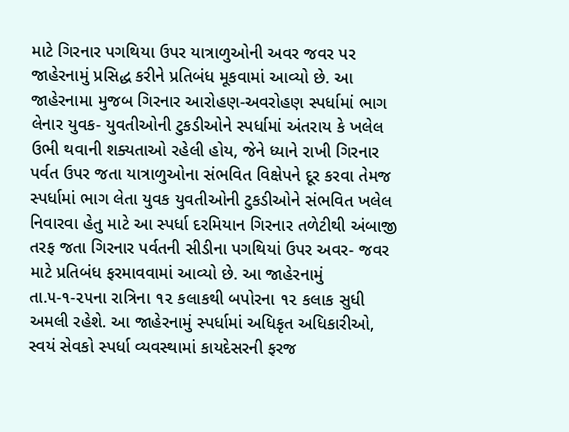માટે ગિરનાર પગથિયા ઉપર યાત્રાળુઓની અવર જવર પર જાહેરનામું પ્રસિદ્ધ કરીને પ્રતિબંધ મૂકવામાં આવ્યો છે. આ જાહેરનામા મુજબ ગિરનાર આરોહણ-અવરોહણ સ્પર્ધામાં ભાગ લેનાર યુવક- યુવતીઓની ટુકડીઓને સ્પર્ધામાં અંતરાય કે ખલેલ ઉભી થવાની શક્યતાઓ રહેલી હોય, જેને ધ્યાને રાખી ગિરનાર પર્વત ઉપર જતા યાત્રાળુઓના સંભવિત વિક્ષેપને દૂર કરવા તેમજ સ્પર્ધામાં ભાગ લેતા યુવક યુવતીઓની ટુકડીઓને સંભવિત ખલેલ નિવારવા હેતુ માટે આ સ્પર્ધા દરમિયાન ગિરનાર તળેટીથી અંબાજી તરફ જતા ગિરનાર પર્વતની સીડીના પગથિયાં ઉપર અવર- જવર માટે પ્રતિબંધ ફરમાવવામાં આવ્યો છે. આ જાહેરનામું તા.૫-૧-૨૫ના રાત્રિના ૧૨ કલાકથી બપોરના ૧૨ કલાક સુધી અમલી રહેશે. આ જાહેરનામું સ્પર્ધામાં અધિકૃત અધિકારીઓ, સ્વયં સેવકો સ્પર્ધા વ્યવસ્થામાં કાયદેસરની ફરજ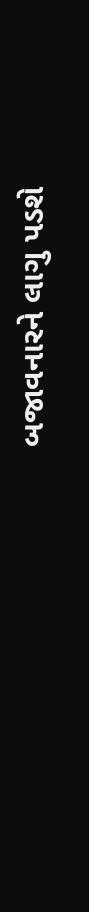બજાવનારને લાગુ પડશે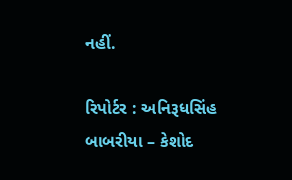નહીં.

રિપોર્ટર : અનિરૂધસિંહ બાબરીયા – કેશોદ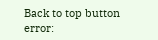Back to top button
error: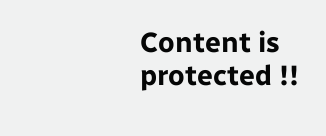Content is protected !!